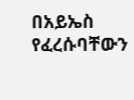በአይኤስ የፈረሱባቸውን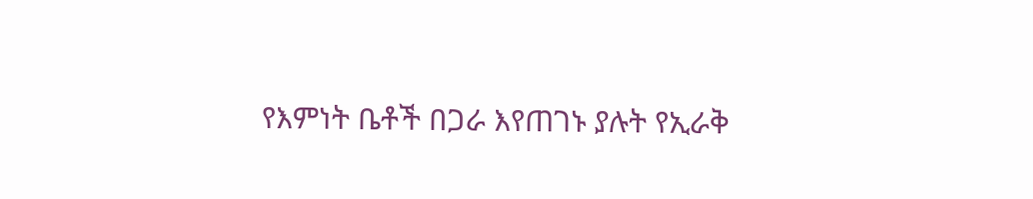የእምነት ቤቶች በጋራ እየጠገኑ ያሉት የኢራቅ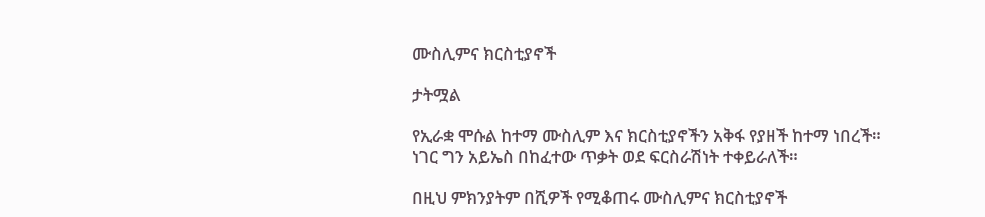ሙስሊምና ክርስቲያኖች

ታትሟል

የኢራቋ ሞሱል ከተማ ሙስሊም እና ክርስቲያኖችን አቅፋ የያዘች ከተማ ነበረች። ነገር ግን አይኤስ በከፈተው ጥቃት ወደ ፍርስራሽነት ተቀይራለች።

በዚህ ምክንያትም በሺዎች የሚቆጠሩ ሙስሊምና ክርስቲያኖች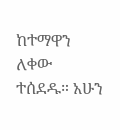ከተማዋን ለቀው ተሰደዱ። አሁን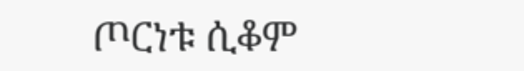ጦርነቱ ሲቆም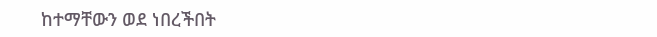ከተማቸውን ወደ ነበረችበት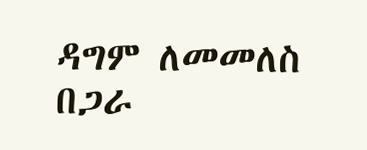ዳግም ለመመለስ በጋራ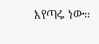እየጣሩ ነው።